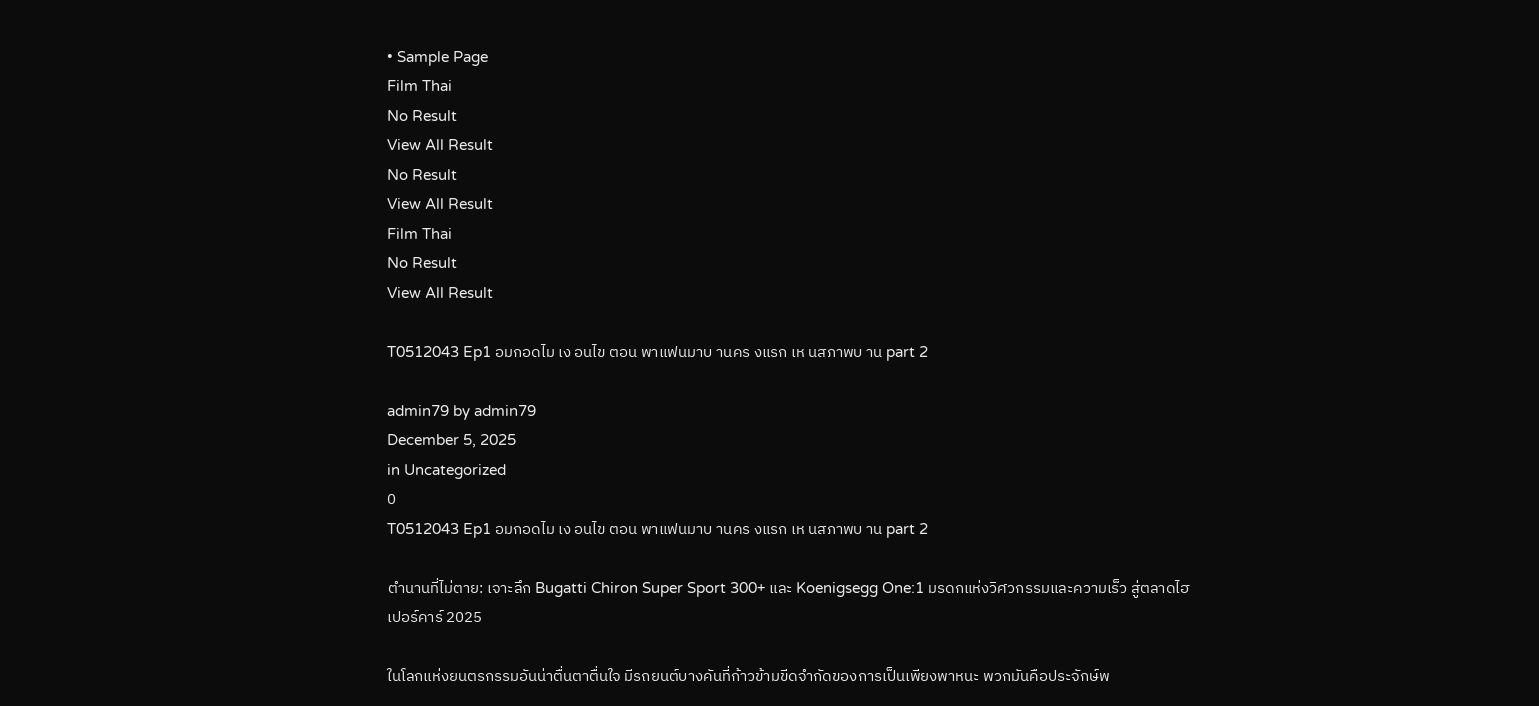• Sample Page
Film Thai
No Result
View All Result
No Result
View All Result
Film Thai
No Result
View All Result

T0512043 Ep1 อมกอดไม เง อนไข ตอน พาแฟนมาบ านคร งแรก เห นสภาพบ าน part 2

admin79 by admin79
December 5, 2025
in Uncategorized
0
T0512043 Ep1 อมกอดไม เง อนไข ตอน พาแฟนมาบ านคร งแรก เห นสภาพบ าน part 2

ตำนานที่ไม่ตาย: เจาะลึก Bugatti Chiron Super Sport 300+ และ Koenigsegg One:1 มรดกแห่งวิศวกรรมและความเร็ว สู่ตลาดไฮเปอร์คาร์ 2025

ในโลกแห่งยนตรกรรมอันน่าตื่นตาตื่นใจ มีรถยนต์บางคันที่ก้าวข้ามขีดจำกัดของการเป็นเพียงพาหนะ พวกมันคือประจักษ์พ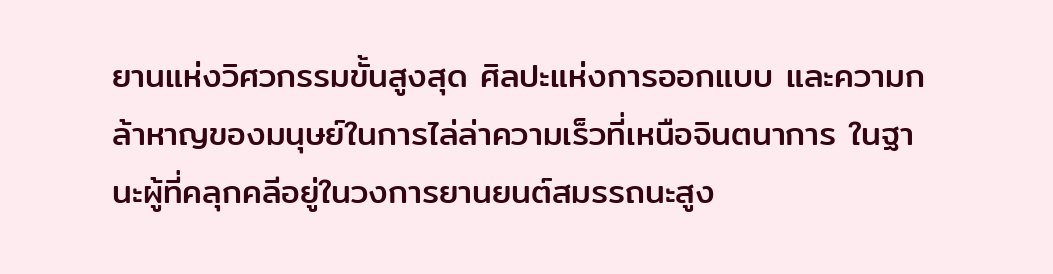ยานแห่งวิศวกรรมขั้นสูงสุด ศิลปะแห่งการออกแบบ และความกล้าหาญของมนุษย์ในการไล่ล่าความเร็วที่เหนือจินตนาการ ในฐานะผู้ที่คลุกคลีอยู่ในวงการยานยนต์สมรรถนะสูง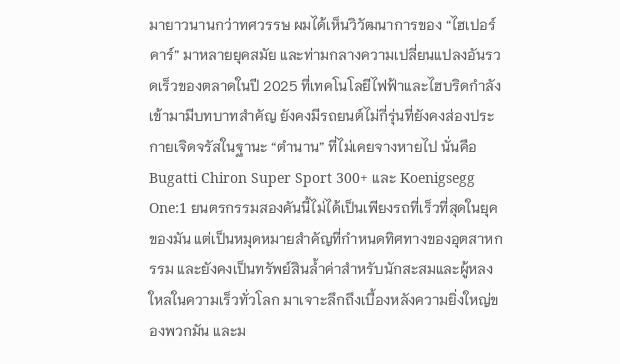มายาวนานกว่าทศวรรษ ผมได้เห็นวิวัฒนาการของ “ไฮเปอร์คาร์” มาหลายยุคสมัย และท่ามกลางความเปลี่ยนแปลงอันรวดเร็วของตลาดในปี 2025 ที่เทคโนโลยีไฟฟ้าและไฮบริดกำลังเข้ามามีบทบาทสำคัญ ยังคงมีรถยนต์ไม่กี่รุ่นที่ยังคงส่องประกายเจิดจรัสในฐานะ “ตำนาน” ที่ไม่เคยจางหายไป นั่นคือ Bugatti Chiron Super Sport 300+ และ Koenigsegg One:1 ยนตรกรรมสองคันนี้ไม่ได้เป็นเพียงรถที่เร็วที่สุดในยุคของมัน แต่เป็นหมุดหมายสำคัญที่กำหนดทิศทางของอุตสาหกรรม และยังคงเป็นทรัพย์สินล้ำค่าสำหรับนักสะสมและผู้หลงใหลในความเร็วทั่วโลก มาเจาะลึกถึงเบื้องหลังความยิ่งใหญ่ของพวกมัน และม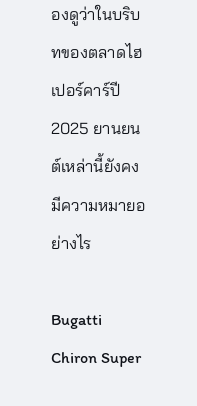องดูว่าในบริบทของตลาดไฮเปอร์คาร์ปี 2025 ยานยนต์เหล่านี้ยังคงมีความหมายอย่างไร

Bugatti Chiron Super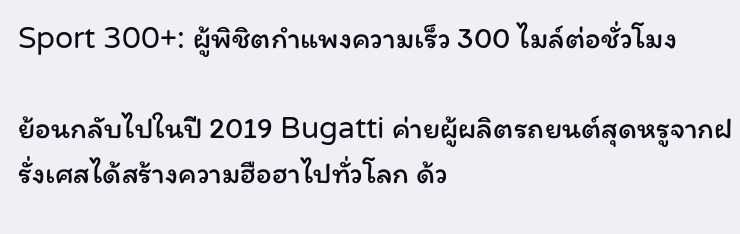Sport 300+: ผู้พิชิตกำแพงความเร็ว 300 ไมล์ต่อชั่วโมง

ย้อนกลับไปในปี 2019 Bugatti ค่ายผู้ผลิตรถยนต์สุดหรูจากฝรั่งเศสได้สร้างความฮือฮาไปทั่วโลก ด้ว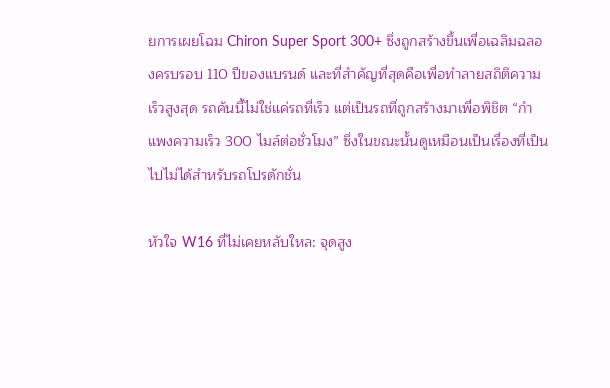ยการเผยโฉม Chiron Super Sport 300+ ซึ่งถูกสร้างขึ้นเพื่อเฉลิมฉลองครบรอบ 110 ปีของแบรนด์ และที่สำคัญที่สุดคือเพื่อทำลายสถิติความเร็วสูงสุด รถคันนี้ไม่ใช่แค่รถที่เร็ว แต่เป็นรถที่ถูกสร้างมาเพื่อพิชิต “กำแพงความเร็ว 300 ไมล์ต่อชั่วโมง” ซึ่งในขณะนั้นดูเหมือนเป็นเรื่องที่เป็นไปไม่ได้สำหรับรถโปรดักชั่น

หัวใจ W16 ที่ไม่เคยหลับใหล: จุดสูง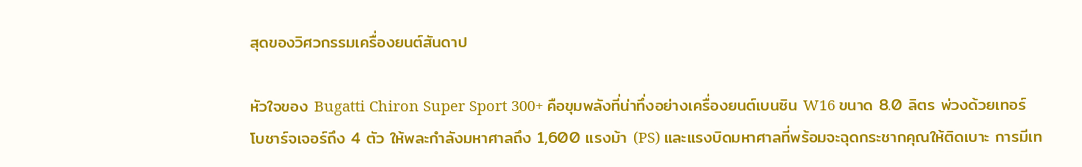สุดของวิศวกรรมเครื่องยนต์สันดาป

หัวใจของ Bugatti Chiron Super Sport 300+ คือขุมพลังที่น่าทึ่งอย่างเครื่องยนต์เบนซิน W16 ขนาด 8.0 ลิตร พ่วงด้วยเทอร์โบชาร์จเจอร์ถึง 4 ตัว ให้พละกำลังมหาศาลถึง 1,600 แรงม้า (PS) และแรงบิดมหาศาลที่พร้อมจะฉุดกระชากคุณให้ติดเบาะ การมีเท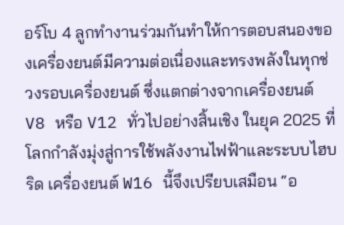อร์โบ 4 ลูกทำงานร่วมกันทำให้การตอบสนองของเครื่องยนต์มีความต่อเนื่องและทรงพลังในทุกช่วงรอบเครื่องยนต์ ซึ่งแตกต่างจากเครื่องยนต์ V8 หรือ V12 ทั่วไปอย่างสิ้นเชิง ในยุค 2025 ที่โลกกำลังมุ่งสู่การใช้พลังงานไฟฟ้าและระบบไฮบริด เครื่องยนต์ W16 นี้จึงเปรียบเสมือน “อ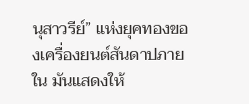นุสาวรีย์” แห่งยุคทองของเครื่องยนต์สันดาปภายใน มันแสดงให้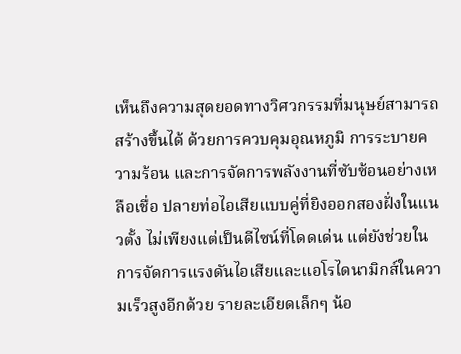เห็นถึงความสุดยอดทางวิศวกรรมที่มนุษย์สามารถสร้างขึ้นได้ ด้วยการควบคุมอุณหภูมิ การระบายความร้อน และการจัดการพลังงานที่ซับซ้อนอย่างเหลือเชื่อ ปลายท่อไอเสียแบบคู่ที่ยิงออกสองฝั่งในแนวตั้ง ไม่เพียงแต่เป็นดีไซน์ที่โดดเด่น แต่ยังช่วยในการจัดการแรงดันไอเสียและแอโรไดนามิกส์ในความเร็วสูงอีกด้วย รายละเอียดเล็กๆ น้อ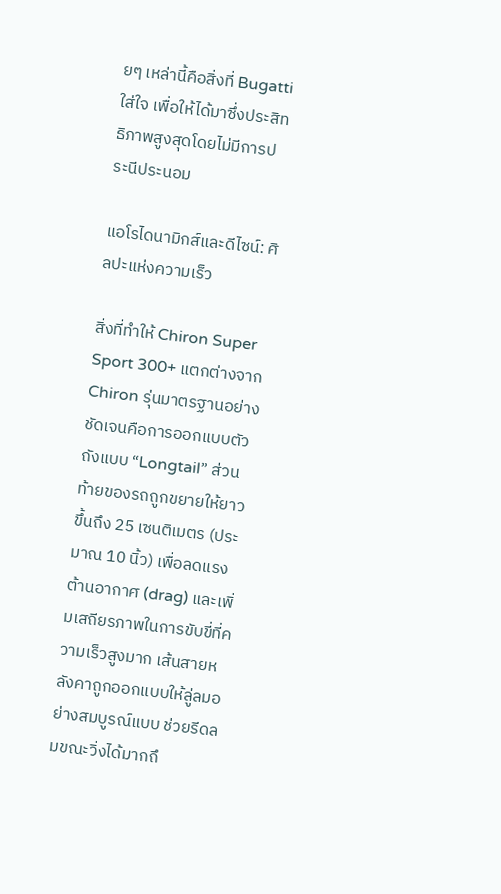ยๆ เหล่านี้คือสิ่งที่ Bugatti ใส่ใจ เพื่อให้ได้มาซึ่งประสิทธิภาพสูงสุดโดยไม่มีการประนีประนอม

แอโรไดนามิกส์และดีไซน์: ศิลปะแห่งความเร็ว

สิ่งที่ทำให้ Chiron Super Sport 300+ แตกต่างจาก Chiron รุ่นมาตรฐานอย่างชัดเจนคือการออกแบบตัวถังแบบ “Longtail” ส่วนท้ายของรถถูกขยายให้ยาวขึ้นถึง 25 เซนติเมตร (ประมาณ 10 นิ้ว) เพื่อลดแรงต้านอากาศ (drag) และเพิ่มเสถียรภาพในการขับขี่ที่ความเร็วสูงมาก เส้นสายหลังคาถูกออกแบบให้ลู่ลมอย่างสมบูรณ์แบบ ช่วยรีดลมขณะวิ่งได้มากถึ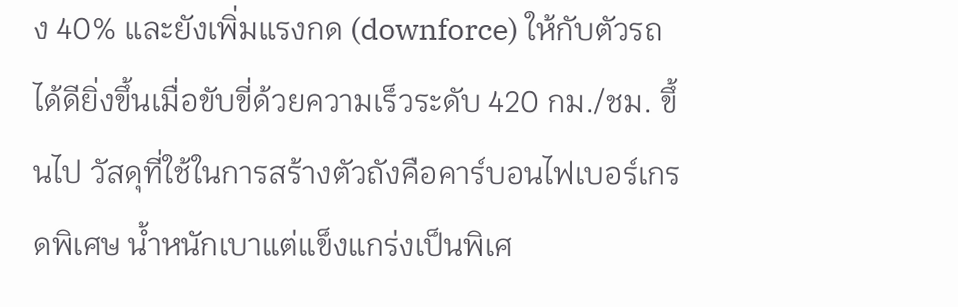ง 40% และยังเพิ่มแรงกด (downforce) ให้กับตัวรถได้ดียิ่งขึ้นเมื่อขับขี่ด้วยความเร็วระดับ 420 กม./ชม. ขึ้นไป วัสดุที่ใช้ในการสร้างตัวถังคือคาร์บอนไฟเบอร์เกรดพิเศษ น้ำหนักเบาแต่แข็งแกร่งเป็นพิเศ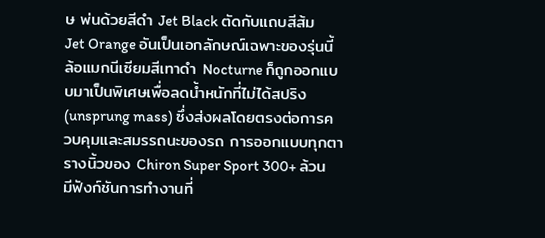ษ พ่นด้วยสีดำ Jet Black ตัดกับแถบสีส้ม Jet Orange อันเป็นเอกลักษณ์เฉพาะของรุ่นนี้ ล้อแมกนีเซียมสีเทาดำ Nocturne ก็ถูกออกแบบมาเป็นพิเศษเพื่อลดน้ำหนักที่ไม่ได้สปริง (unsprung mass) ซึ่งส่งผลโดยตรงต่อการควบคุมและสมรรถนะของรถ การออกแบบทุกตารางนิ้วของ Chiron Super Sport 300+ ล้วนมีฟังก์ชันการทำงานที่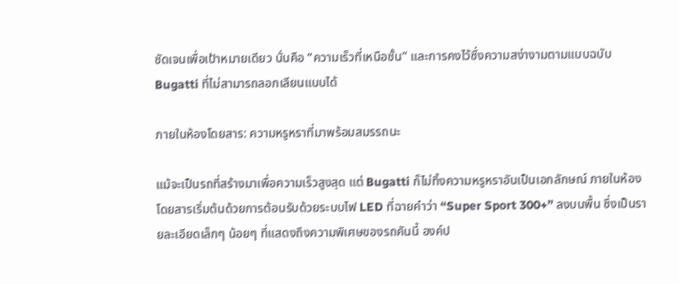ชัดเจนเพื่อเป้าหมายเดียว นั่นคือ “ความเร็วที่เหนือชั้น” และการคงไว้ซึ่งความสง่างามตามแบบฉบับ Bugatti ที่ไม่สามารถลอกเลียนแบบได้

ภายในห้องโดยสาร: ความหรูหราที่มาพร้อมสมรรถนะ

แม้จะเป็นรถที่สร้างมาเพื่อความเร็วสูงสุด แต่ Bugatti ก็ไม่ทิ้งความหรูหราอันเป็นเอกลักษณ์ ภายในห้องโดยสารเริ่มต้นด้วยการต้อนรับด้วยระบบไฟ LED ที่ฉายคำว่า “Super Sport 300+” ลงบนพื้น ซึ่งเป็นรายละเอียดเล็กๆ น้อยๆ ที่แสดงถึงความพิเศษของรถคันนี้ องค์ป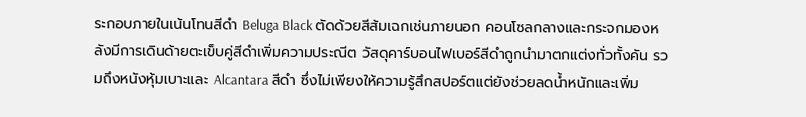ระกอบภายในเน้นโทนสีดำ Beluga Black ตัดด้วยสีส้มเฉกเช่นภายนอก คอนโซลกลางและกระจกมองหลังมีการเดินด้ายตะเข็บคู่สีดำเพิ่มความประณีต วัสดุคาร์บอนไฟเบอร์สีดำถูกนำมาตกแต่งทั่วทั้งคัน รวมถึงหนังหุ้มเบาะและ Alcantara สีดำ ซึ่งไม่เพียงให้ความรู้สึกสปอร์ตแต่ยังช่วยลดน้ำหนักและเพิ่ม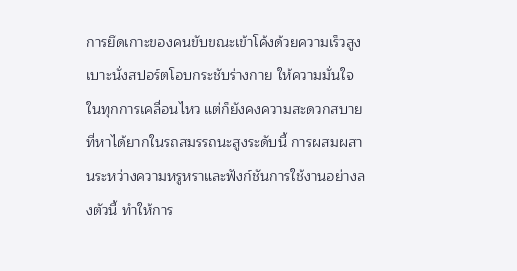การยึดเกาะของคนขับขณะเข้าโค้งด้วยความเร็วสูง เบาะนั่งสปอร์ตโอบกระชับร่างกาย ให้ความมั่นใจในทุกการเคลื่อนไหว แต่ก็ยังคงความสะดวกสบายที่หาได้ยากในรถสมรรถนะสูงระดับนี้ การผสมผสานระหว่างความหรูหราและฟังก์ชันการใช้งานอย่างลงตัวนี้ ทำให้การ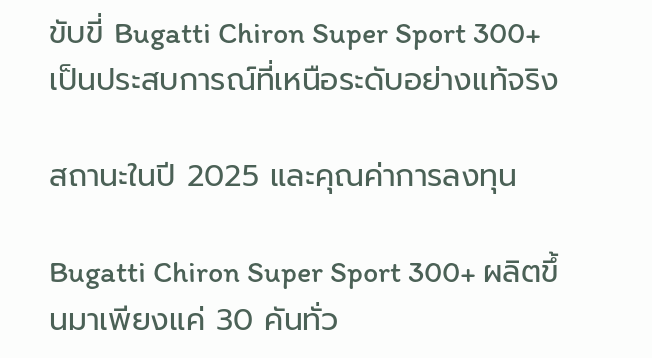ขับขี่ Bugatti Chiron Super Sport 300+ เป็นประสบการณ์ที่เหนือระดับอย่างแท้จริง

สถานะในปี 2025 และคุณค่าการลงทุน

Bugatti Chiron Super Sport 300+ ผลิตขึ้นมาเพียงแค่ 30 คันทั่ว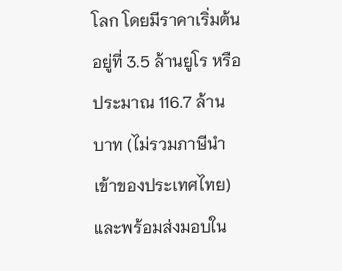โลก โดยมีราคาเริ่มต้นอยู่ที่ 3.5 ล้านยูโร หรือประมาณ 116.7 ล้านบาท (ไม่รวมภาษีนำเข้าของประเทศไทย) และพร้อมส่งมอบใน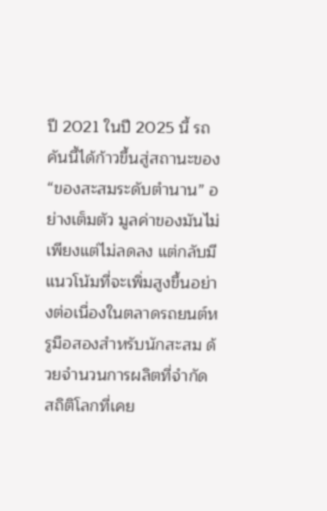ปี 2021 ในปี 2025 นี้ รถคันนี้ได้ก้าวขึ้นสู่สถานะของ “ของสะสมระดับตำนาน” อย่างเต็มตัว มูลค่าของมันไม่เพียงแต่ไม่ลดลง แต่กลับมีแนวโน้มที่จะเพิ่มสูงขึ้นอย่างต่อเนื่องในตลาดรถยนต์หรูมือสองสำหรับนักสะสม ด้วยจำนวนการผลิตที่จำกัด สถิติโลกที่เคย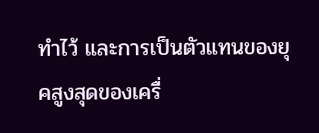ทำไว้ และการเป็นตัวแทนของยุคสูงสุดของเครื่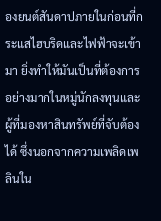องยนต์สันดาปภายในก่อนที่กระแสไฮบริดและไฟฟ้าจะเข้ามา ยิ่งทำให้มันเป็นที่ต้องการอย่างมากในหมู่นักลงทุนและผู้ที่มองหาสินทรัพย์ที่จับต้องได้ ซึ่งนอกจากความเพลิดเพลินใน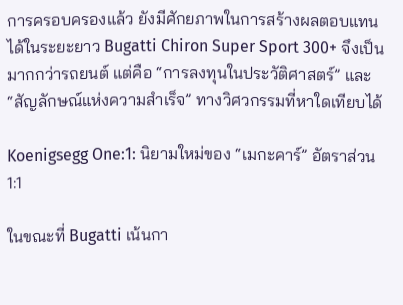การครอบครองแล้ว ยังมีศักยภาพในการสร้างผลตอบแทนได้ในระยะยาว Bugatti Chiron Super Sport 300+ จึงเป็นมากกว่ารถยนต์ แต่คือ “การลงทุนในประวัติศาสตร์” และ “สัญลักษณ์แห่งความสำเร็จ” ทางวิศวกรรมที่หาใดเทียบได้

Koenigsegg One:1: นิยามใหม่ของ “เมกะคาร์” อัตราส่วน 1:1

ในขณะที่ Bugatti เน้นกา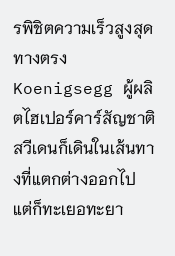รพิชิตความเร็วสูงสุดทางตรง Koenigsegg ผู้ผลิตไฮเปอร์คาร์สัญชาติสวีเดนก็เดินในเส้นทางที่แตกต่างออกไป แต่ก็ทะเยอทะยา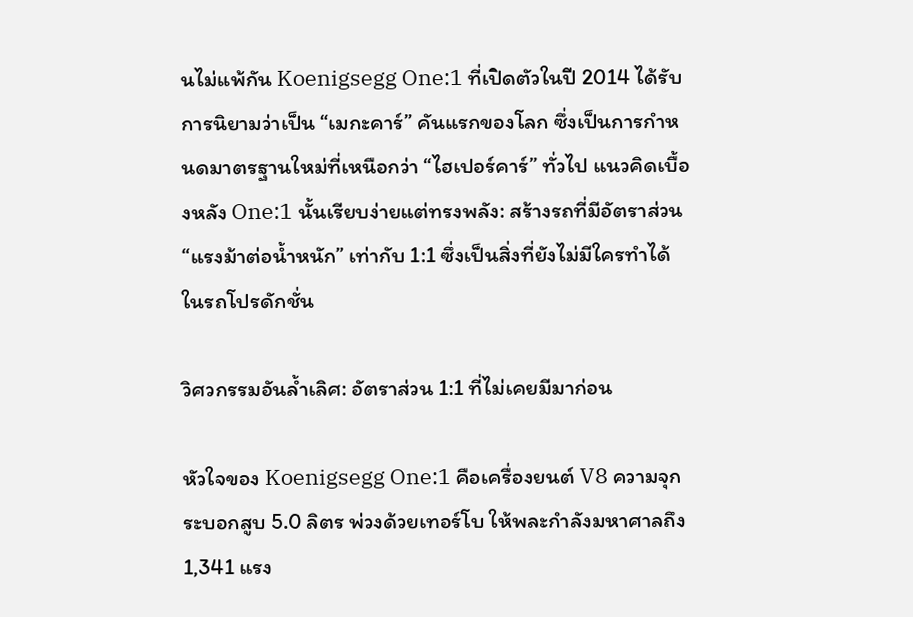นไม่แพ้กัน Koenigsegg One:1 ที่เปิดตัวในปี 2014 ได้รับการนิยามว่าเป็น “เมกะคาร์” คันแรกของโลก ซึ่งเป็นการกำหนดมาตรฐานใหม่ที่เหนือกว่า “ไฮเปอร์คาร์” ทั่วไป แนวคิดเบื้องหลัง One:1 นั้นเรียบง่ายแต่ทรงพลัง: สร้างรถที่มีอัตราส่วน “แรงม้าต่อน้ำหนัก” เท่ากับ 1:1 ซึ่งเป็นสิ่งที่ยังไม่มีใครทำได้ในรถโปรดักชั่น

วิศวกรรมอันล้ำเลิศ: อัตราส่วน 1:1 ที่ไม่เคยมีมาก่อน

หัวใจของ Koenigsegg One:1 คือเครื่องยนต์ V8 ความจุกระบอกสูบ 5.0 ลิตร พ่วงด้วยเทอร์โบ ให้พละกำลังมหาศาลถึง 1,341 แรง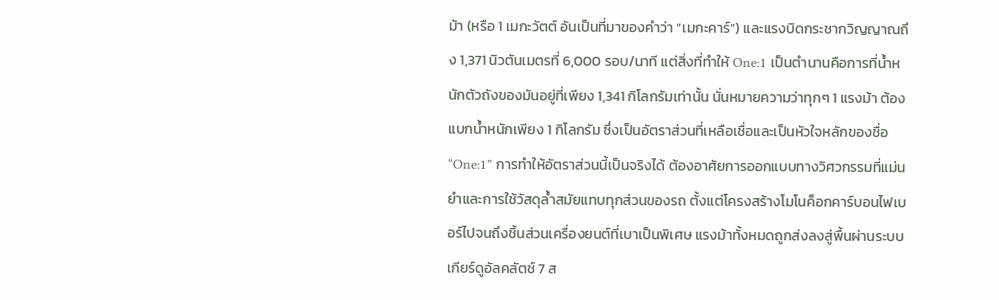ม้า (หรือ 1 เมกะวัตต์ อันเป็นที่มาของคำว่า “เมกะคาร์”) และแรงบิดกระชากวิญญาณถึง 1,371 นิวตันเมตรที่ 6,000 รอบ/นาที แต่สิ่งที่ทำให้ One:1 เป็นตำนานคือการที่น้ำหนักตัวถังของมันอยู่ที่เพียง 1,341 กิโลกรัมเท่านั้น นั่นหมายความว่าทุกๆ 1 แรงม้า ต้องแบกน้ำหนักเพียง 1 กิโลกรัม ซึ่งเป็นอัตราส่วนที่เหลือเชื่อและเป็นหัวใจหลักของชื่อ “One:1” การทำให้อัตราส่วนนี้เป็นจริงได้ ต้องอาศัยการออกแบบทางวิศวกรรมที่แม่นยำและการใช้วัสดุล้ำสมัยแทบทุกส่วนของรถ ตั้งแต่โครงสร้างโมโนค็อกคาร์บอนไฟเบอร์ไปจนถึงชิ้นส่วนเครื่องยนต์ที่เบาเป็นพิเศษ แรงม้าทั้งหมดถูกส่งลงสู่พื้นผ่านระบบเกียร์ดูอัลคลัตช์ 7 ส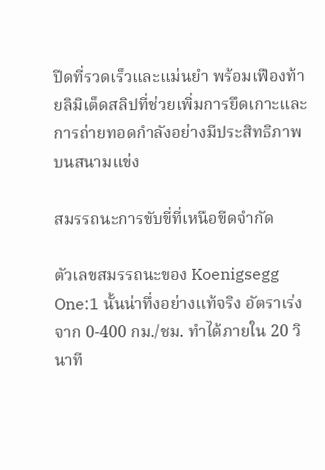ปีดที่รวดเร็วและแม่นยำ พร้อมเฟืองท้ายลิมิเต็ดสลิปที่ช่วยเพิ่มการยึดเกาะและการถ่ายทอดกำลังอย่างมีประสิทธิภาพบนสนามแข่ง

สมรรถนะการขับขี่ที่เหนือขีดจำกัด

ตัวเลขสมรรถนะของ Koenigsegg One:1 นั้นน่าทึ่งอย่างแท้จริง อัตราเร่งจาก 0-400 กม./ชม. ทำได้ภายใน 20 วินาที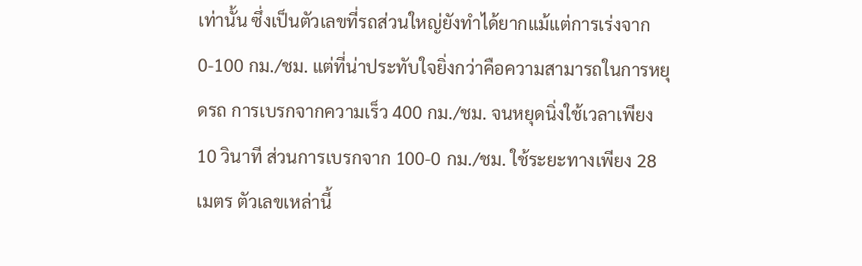เท่านั้น ซึ่งเป็นตัวเลขที่รถส่วนใหญ่ยังทำได้ยากแม้แต่การเร่งจาก 0-100 กม./ชม. แต่ที่น่าประทับใจยิ่งกว่าคือความสามารถในการหยุดรถ การเบรกจากความเร็ว 400 กม./ชม. จนหยุดนิ่งใช้เวลาเพียง 10 วินาที ส่วนการเบรกจาก 100-0 กม./ชม. ใช้ระยะทางเพียง 28 เมตร ตัวเลขเหล่านี้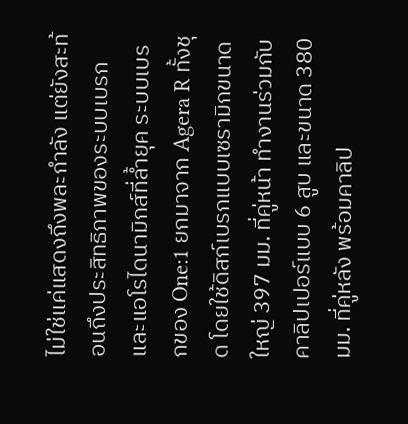ไม่ใช่แค่แสดงถึงพละกำลัง แต่ยังสะท้อนถึงประสิทธิภาพของระบบเบรกและแอโรไดนามิกส์ที่ล้ำยุค ระบบเบรกของ One:1 ยกมาจาก Agera R ทั้งชุด โดยใช้ดิสก์เบรกแบบเซรามิกขนาดใหญ่ 397 มม. ที่คู่หน้า ทำงานร่วมกับคาลิปเปอร์แบบ 6 สูบ และขนาด 380 มม. ที่คู่หลัง พร้อมคาลิป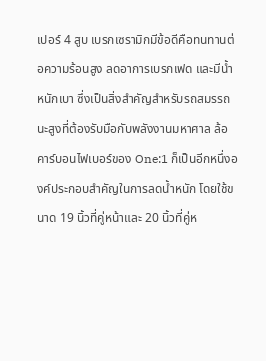เปอร์ 4 สูบ เบรกเซรามิกมีข้อดีคือทนทานต่อความร้อนสูง ลดอาการเบรกเฟด และมีน้ำหนักเบา ซึ่งเป็นสิ่งสำคัญสำหรับรถสมรรถนะสูงที่ต้องรับมือกับพลังงานมหาศาล ล้อคาร์บอนไฟเบอร์ของ One:1 ก็เป็นอีกหนึ่งองค์ประกอบสำคัญในการลดน้ำหนัก โดยใช้ขนาด 19 นิ้วที่คู่หน้าและ 20 นิ้วที่คู่ห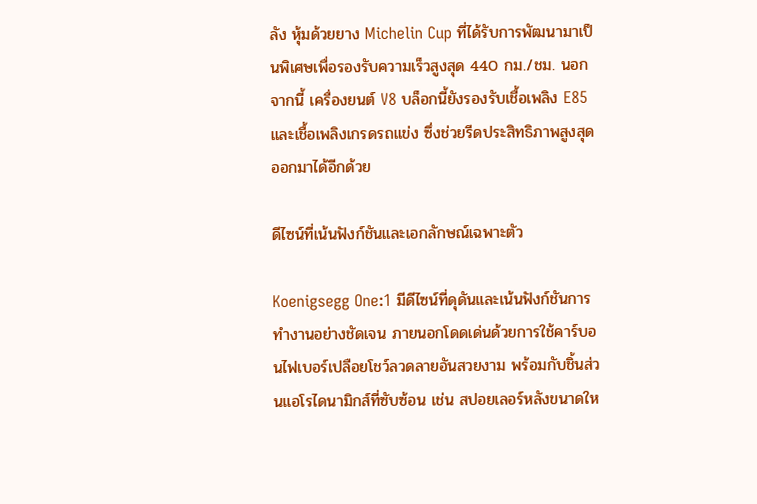ลัง หุ้มด้วยยาง Michelin Cup ที่ได้รับการพัฒนามาเป็นพิเศษเพื่อรองรับความเร็วสูงสุด 440 กม./ชม. นอกจากนี้ เครื่องยนต์ V8 บล็อกนี้ยังรองรับเชื้อเพลิง E85 และเชื้อเพลิงเกรดรถแข่ง ซึ่งช่วยรีดประสิทธิภาพสูงสุดออกมาได้อีกด้วย

ดีไซน์ที่เน้นฟังก์ชันและเอกลักษณ์เฉพาะตัว

Koenigsegg One:1 มีดีไซน์ที่ดุดันและเน้นฟังก์ชันการทำงานอย่างชัดเจน ภายนอกโดดเด่นด้วยการใช้คาร์บอนไฟเบอร์เปลือยโชว์ลวดลายอันสวยงาม พร้อมกับชิ้นส่วนแอโรไดนามิกส์ที่ซับซ้อน เช่น สปอยเลอร์หลังขนาดให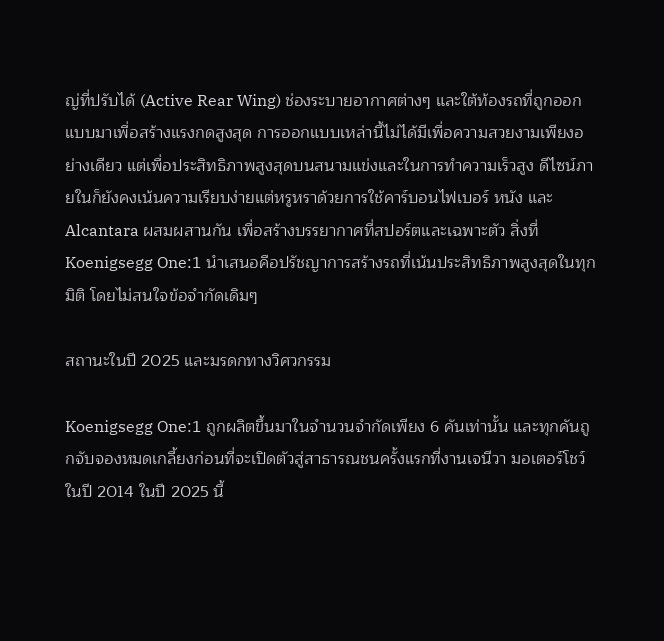ญ่ที่ปรับได้ (Active Rear Wing) ช่องระบายอากาศต่างๆ และใต้ท้องรถที่ถูกออกแบบมาเพื่อสร้างแรงกดสูงสุด การออกแบบเหล่านี้ไม่ได้มีเพื่อความสวยงามเพียงอย่างเดียว แต่เพื่อประสิทธิภาพสูงสุดบนสนามแข่งและในการทำความเร็วสูง ดีไซน์ภายในก็ยังคงเน้นความเรียบง่ายแต่หรูหราด้วยการใช้คาร์บอนไฟเบอร์ หนัง และ Alcantara ผสมผสานกัน เพื่อสร้างบรรยากาศที่สปอร์ตและเฉพาะตัว สิ่งที่ Koenigsegg One:1 นำเสนอคือปรัชญาการสร้างรถที่เน้นประสิทธิภาพสูงสุดในทุกมิติ โดยไม่สนใจข้อจำกัดเดิมๆ

สถานะในปี 2025 และมรดกทางวิศวกรรม

Koenigsegg One:1 ถูกผลิตขึ้นมาในจำนวนจำกัดเพียง 6 คันเท่านั้น และทุกคันถูกจับจองหมดเกลี้ยงก่อนที่จะเปิดตัวสู่สาธารณชนครั้งแรกที่งานเจนีวา มอเตอร์โชว์ ในปี 2014 ในปี 2025 นี้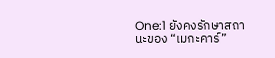One:1 ยังคงรักษาสถานะของ “เมกะคาร์”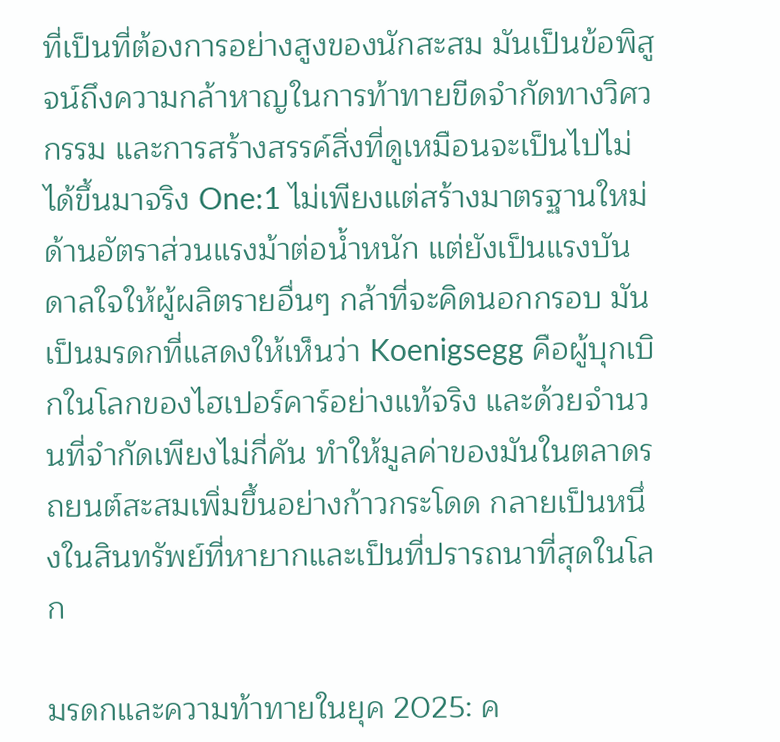ที่เป็นที่ต้องการอย่างสูงของนักสะสม มันเป็นข้อพิสูจน์ถึงความกล้าหาญในการท้าทายขีดจำกัดทางวิศวกรรม และการสร้างสรรค์สิ่งที่ดูเหมือนจะเป็นไปไม่ได้ขึ้นมาจริง One:1 ไม่เพียงแต่สร้างมาตรฐานใหม่ด้านอัตราส่วนแรงม้าต่อน้ำหนัก แต่ยังเป็นแรงบันดาลใจให้ผู้ผลิตรายอื่นๆ กล้าที่จะคิดนอกกรอบ มันเป็นมรดกที่แสดงให้เห็นว่า Koenigsegg คือผู้บุกเบิกในโลกของไฮเปอร์คาร์อย่างแท้จริง และด้วยจำนวนที่จำกัดเพียงไม่กี่คัน ทำให้มูลค่าของมันในตลาดรถยนต์สะสมเพิ่มขึ้นอย่างก้าวกระโดด กลายเป็นหนึ่งในสินทรัพย์ที่หายากและเป็นที่ปรารถนาที่สุดในโลก

มรดกและความท้าทายในยุค 2025: ค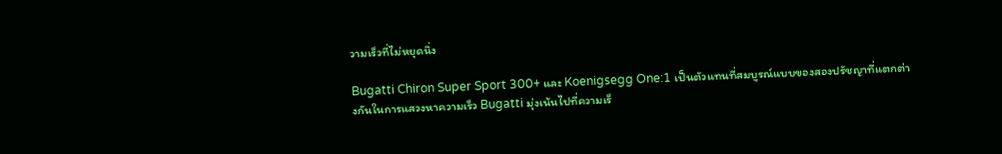วามเร็วที่ไม่หยุดนิ่ง

Bugatti Chiron Super Sport 300+ และ Koenigsegg One:1 เป็นตัวแทนที่สมบูรณ์แบบของสองปรัชญาที่แตกต่างกันในการแสวงหาความเร็ว Bugatti มุ่งเน้นไปที่ความเร็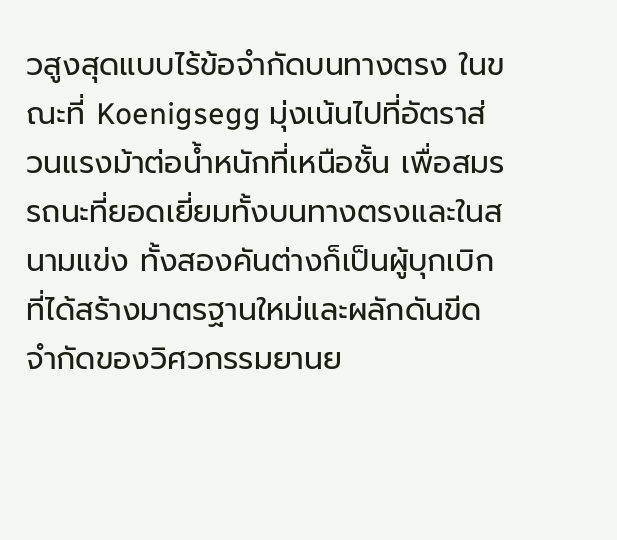วสูงสุดแบบไร้ข้อจำกัดบนทางตรง ในขณะที่ Koenigsegg มุ่งเน้นไปที่อัตราส่วนแรงม้าต่อน้ำหนักที่เหนือชั้น เพื่อสมรรถนะที่ยอดเยี่ยมทั้งบนทางตรงและในสนามแข่ง ทั้งสองคันต่างก็เป็นผู้บุกเบิกที่ได้สร้างมาตรฐานใหม่และผลักดันขีดจำกัดของวิศวกรรมยานย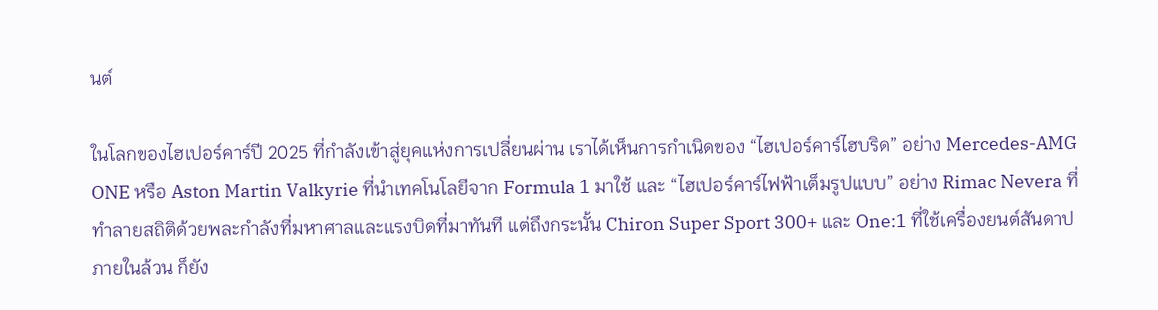นต์

ในโลกของไฮเปอร์คาร์ปี 2025 ที่กำลังเข้าสู่ยุคแห่งการเปลี่ยนผ่าน เราได้เห็นการกำเนิดของ “ไฮเปอร์คาร์ไฮบริด” อย่าง Mercedes-AMG ONE หรือ Aston Martin Valkyrie ที่นำเทคโนโลยีจาก Formula 1 มาใช้ และ “ไฮเปอร์คาร์ไฟฟ้าเต็มรูปแบบ” อย่าง Rimac Nevera ที่ทำลายสถิติด้วยพละกำลังที่มหาศาลและแรงบิดที่มาทันที แต่ถึงกระนั้น Chiron Super Sport 300+ และ One:1 ที่ใช้เครื่องยนต์สันดาปภายในล้วน ก็ยัง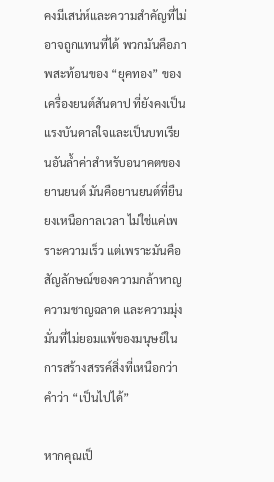คงมีเสน่ห์และความสำคัญที่ไม่อาจถูกแทนที่ได้ พวกมันคือภาพสะท้อนของ “ยุคทอง” ของเครื่องยนต์สันดาป ที่ยังคงเป็นแรงบันดาลใจและเป็นบทเรียนอันล้ำค่าสำหรับอนาคตของยานยนต์ มันคือยานยนต์ที่ยืนยงเหนือกาลเวลา ไม่ใช่แค่เพราะความเร็ว แต่เพราะมันคือสัญลักษณ์ของความกล้าหาญ ความชาญฉลาด และความมุ่งมั่นที่ไม่ยอมแพ้ของมนุษย์ในการสร้างสรรค์สิ่งที่เหนือกว่าคำว่า “เป็นไปได้”

หากคุณเป็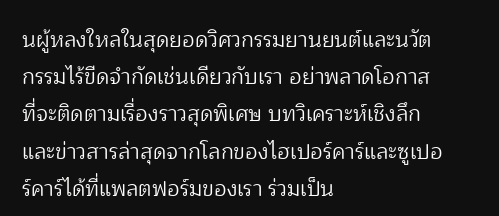นผู้หลงใหลในสุดยอดวิศวกรรมยานยนต์และนวัตกรรมไร้ขีดจำกัดเช่นเดียวกับเรา อย่าพลาดโอกาสที่จะติดตามเรื่องราวสุดพิเศษ บทวิเคราะห์เชิงลึก และข่าวสารล่าสุดจากโลกของไฮเปอร์คาร์และซูเปอร์คาร์ได้ที่แพลตฟอร์มของเรา ร่วมเป็น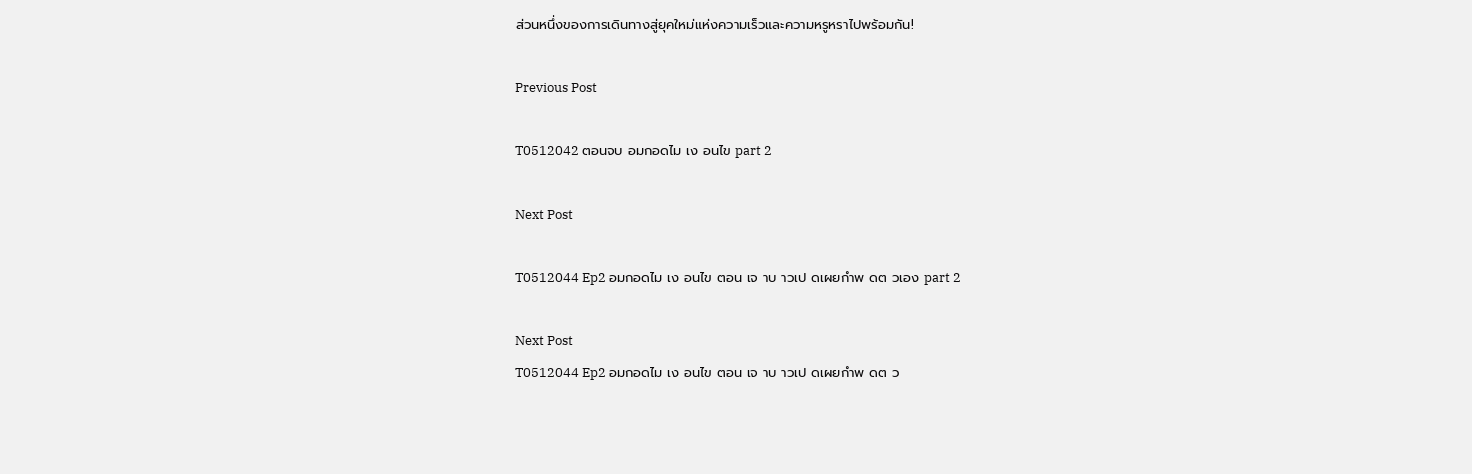ส่วนหนึ่งของการเดินทางสู่ยุคใหม่แห่งความเร็วและความหรูหราไปพร้อมกัน!

Previous Post

T0512042 ตอนจบ อมกอดไม เง อนไข part 2

Next Post

T0512044 Ep2 อมกอดไม เง อนไข ตอน เจ าบ าวเป ดเผยกำพ ดต วเอง part 2

Next Post
T0512044 Ep2 อมกอดไม เง อนไข ตอน เจ าบ าวเป ดเผยกำพ ดต ว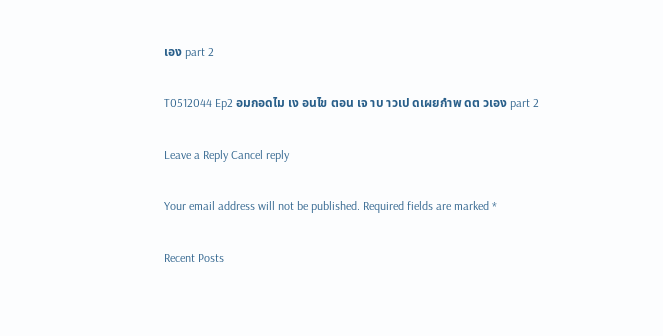เอง part 2

T0512044 Ep2 อมกอดไม เง อนไข ตอน เจ าบ าวเป ดเผยกำพ ดต วเอง part 2

Leave a Reply Cancel reply

Your email address will not be published. Required fields are marked *

Recent Posts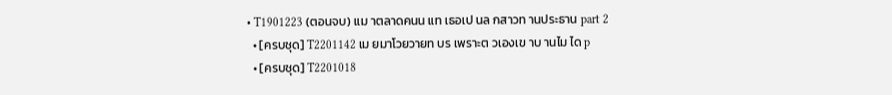• T1901223 (ตอนจบ) แม าตลาดคนน แท เธอเป นล กสาวท านประธาน part 2
  • [ครบชุด] T2201142 เม ยมาโวยวายท บร เพราะต วเองเข าบ านไม ได p
  • [ครบชุด] T2201018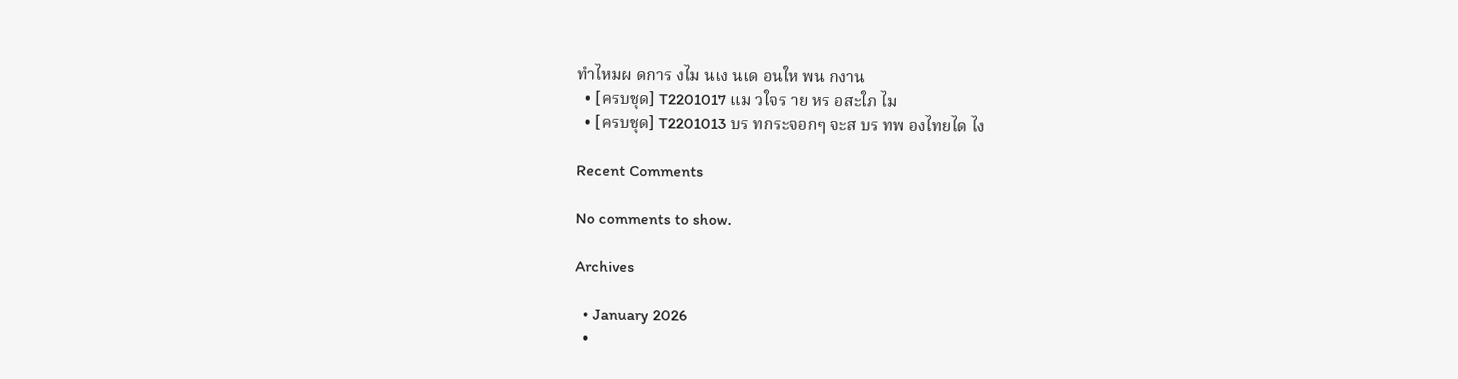ทำไหมผ ดการ งไม นเง นเด อนให พน กงาน
  • [ครบชุด] T2201017 แม วใจร าย หร อสะใภ ไม
  • [ครบชุด] T2201013 บร ทกระจอกๆ จะส บร ทพ องไทยได ไง

Recent Comments

No comments to show.

Archives

  • January 2026
  •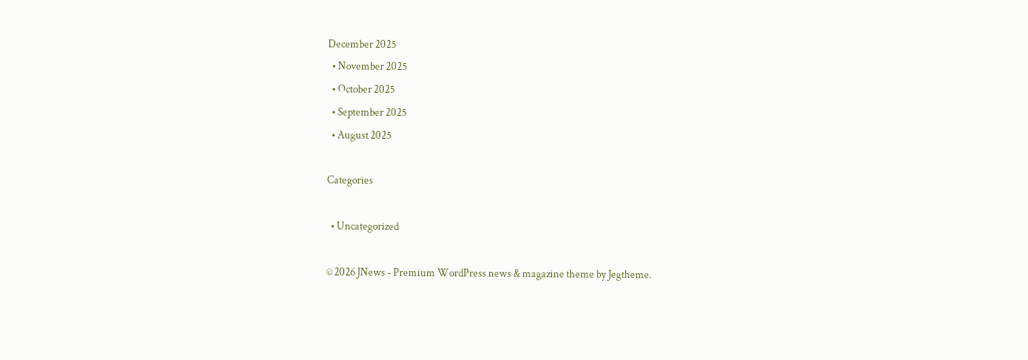December 2025
  • November 2025
  • October 2025
  • September 2025
  • August 2025

Categories

  • Uncategorized

© 2026 JNews - Premium WordPress news & magazine theme by Jegtheme.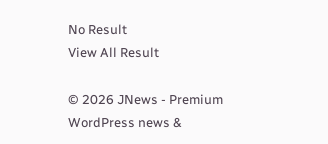No Result
View All Result

© 2026 JNews - Premium WordPress news &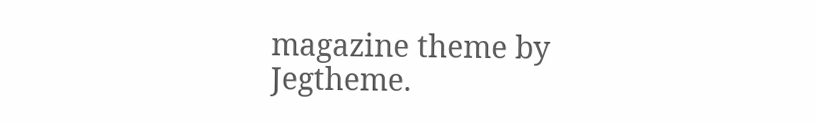magazine theme by Jegtheme.